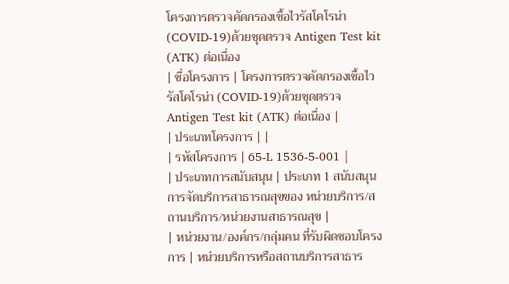โครงการตรวจคัดกรองเชื้อไวรัสโคโรน่า (COVID-19)ด้วยชุดตรวจ Antigen Test kit (ATK) ต่อเนื่อง
| ชื่อโครงการ | โครงการตรวจคัดกรองเชื้อไวรัสโคโรน่า (COVID-19)ด้วยชุดตรวจ Antigen Test kit (ATK) ต่อเนื่อง |
| ประเภทโครงการ | |
| รหัสโครงการ | 65-L 1536-5-001 |
| ประเภทการสนับสนุน | ประเภท 1 สนับสนุนการจัดบริการสาธารณสุขของ หน่วยบริการ/สถานบริการ/หน่วยงานสาธารณสุข |
| หน่วยงาน/องค์กร/กลุ่มคน ที่รับผิดชอบโครงการ | หน่วยบริการหรือสถานบริการสาธาร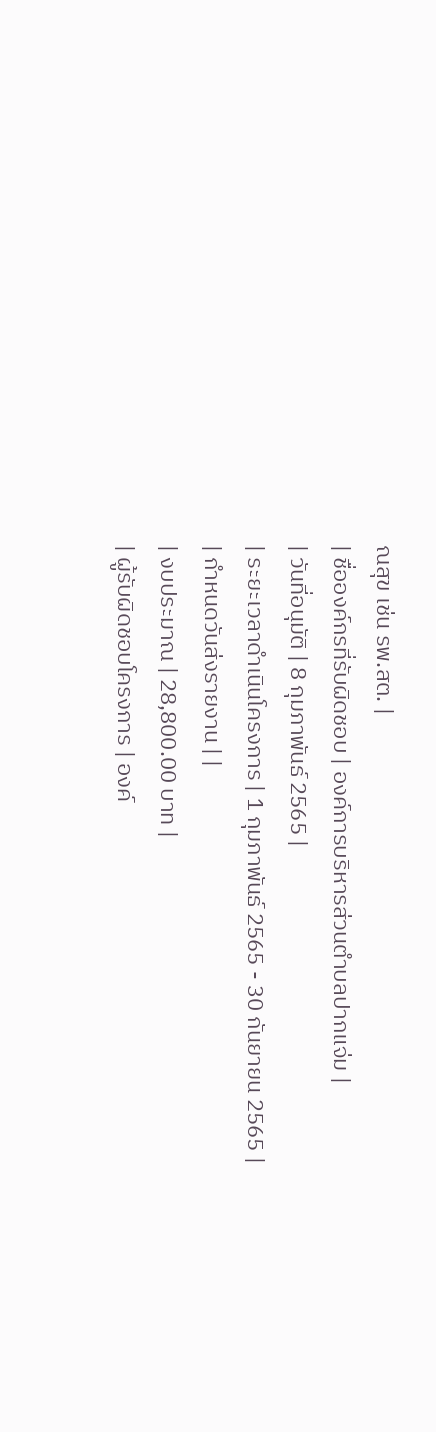ณสุข เช่น รพ.สต. |
| ชื่อองค์กรที่รับผิดชอบ | องค์การบริหารส่วนตำบลปากแจ่ม |
| วันที่อนุมัติ | 8 กุมภาพันธ์ 2565 |
| ระยะเวลาดำเนินโครงการ | 1 กุมภาพันธ์ 2565 - 30 กันยายน 2565 |
| กำหนดวันส่งรายงาน | |
| งบประมาณ | 28,800.00 บาท |
| ผู้รับผิดชอบโครงการ | องค์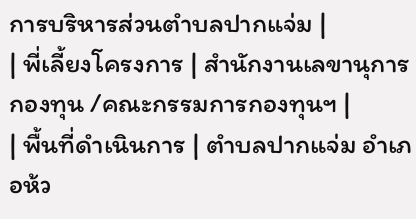การบริหารส่วนตำบลปากแจ่ม |
| พี่เลี้ยงโครงการ | สำนักงานเลขานุการกองทุน /คณะกรรมการกองทุนฯ |
| พื้นที่ดำเนินการ | ตำบลปากแจ่ม อำเภอห้ว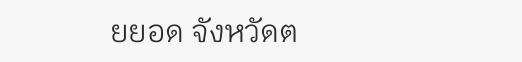ยยอด จังหวัดต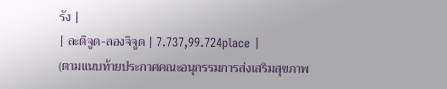รัง |
| ละติจูด-ลองจิจูด | 7.737,99.724place |
(ตามแนบท้ายประกาศคณะอนุกรรมการส่งเสริมสุขภาพ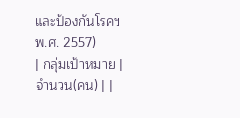และป้องกันโรคฯ พ.ศ. 2557)
| กลุ่มเป้าหมาย | จำนวน(คน) | |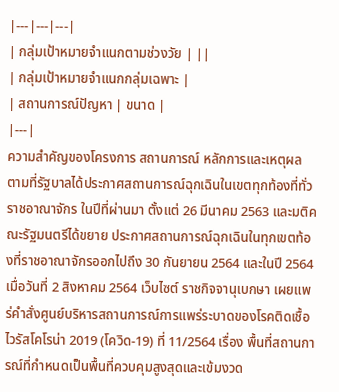|---|---|---|
| กลุ่มเป้าหมายจำแนกตามช่วงวัย | ||
| กลุ่มเป้าหมายจำแนกกลุ่มเฉพาะ |
| สถานการณ์ปัญหา | ขนาด |
|---|
ความสำคัญของโครงการ สถานการณ์ หลักการและเหตุผล
ตามที่รัฐบาลได้ประกาศสถานการณ์ฉุกเฉินในเขตทุกท้องที่ทั่วราชอาณาจักร ในปีที่ผ่านมา ตั้งแต่ 26 มีนาคม 2563 และมติคณะรัฐมนตรีได้ขยาย ประกาศสถานการณ์ฉุกเฉินในทุกเขตท้องที่ราชอาณาจักรออกไปถึง 30 กันยายน 2564 และในปี 2564 เมื่อวันที่ 2 สิงหาคม 2564 เว็บไซต์ ราชกิจจานุเบกษา เผยแพร่คำสั่งศูนย์บริหารสถานการณ์การแพร่ระบาดของโรคติดเชื้อไวรัสโคโรน่า 2019 (โควิด-19) ที่ 11/2564 เรื่อง พื้นที่สถานการณ์ที่กำหนดเป็นพื้นที่ควบคุมสูงสุดและเข้มงวด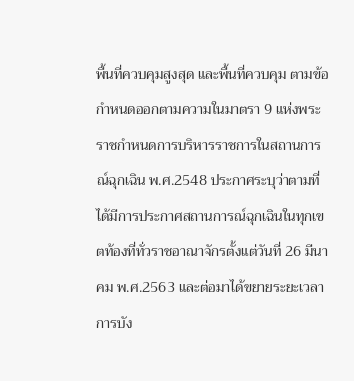พื้นที่ควบคุมสูงสุด และพื้นที่ควบคุม ตามข้อกำหนดออกตามความในมาตรา 9 แห่งพระราชกำหนดการบริหารราชการในสถานการณ์ฉุกเฉิน พ.ศ.2548 ประกาศระบุว่าตามที่ได้มีการประกาศสถานการณ์ฉุกเฉินในทุกเขตท้องที่ทั่วราชอาณาจักรตั้งแต่วันที่ 26 มีนาคม พ.ศ.2563 และต่อมาได้ขยายระยะเวลาการบัง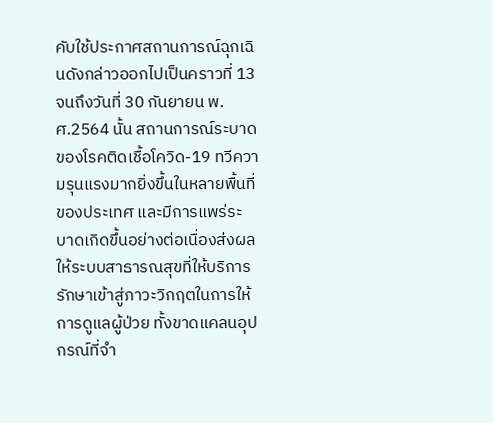คับใช้ประกาศสถานการณ์ฉุกเฉินดังกล่าวออกไปเป็นคราวที่ 13 จนถึงวันที่ 30 กันยายน พ.ศ.2564 นั้น สถานการณ์ระบาดของโรคติดเชื้อโควิด-19 ทวีความรุนแรงมากยิ่งขึ้นในหลายพื้นที่ของประเทศ และมีการแพร่ระบาดเกิดขึ้นอย่างต่อเนื่องส่งผลให้ระบบสาธารณสุขที่ให้บริการรักษาเข้าสู่ภาวะวิกฤตในการให้การดูแลผู้ป่วย ทั้งขาดแคลนอุปกรณ์ที่จำ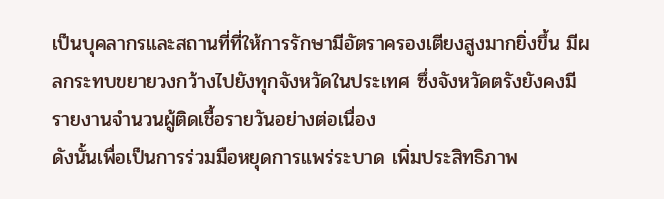เป็นบุคลากรและสถานที่ที่ให้การรักษามีอัตราครองเตียงสูงมากยิ่งขึ้น มีผลกระทบขยายวงกว้างไปยังทุกจังหวัดในประเทศ ซึ่งจังหวัดตรังยังคงมีรายงานจำนวนผู้ติดเชื้อรายวันอย่างต่อเนื่อง
ดังนั้นเพื่อเป็นการร่วมมือหยุดการแพร่ระบาด เพิ่มประสิทธิภาพ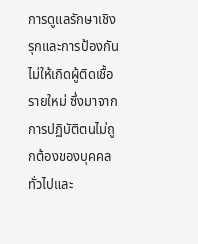การดูแลรักษาเชิงรุกและการป้องกันไม่ให้เกิดผู้ติดเชื้อรายใหม่ ซึ่งมาจากการปฏิบัติตนไม่ถูกต้องของบุคคลทั่วไปและ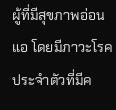ผู้ที่มีสุขภาพอ่อนแอ โดยมีภาวะโรคประจำตัวที่มีค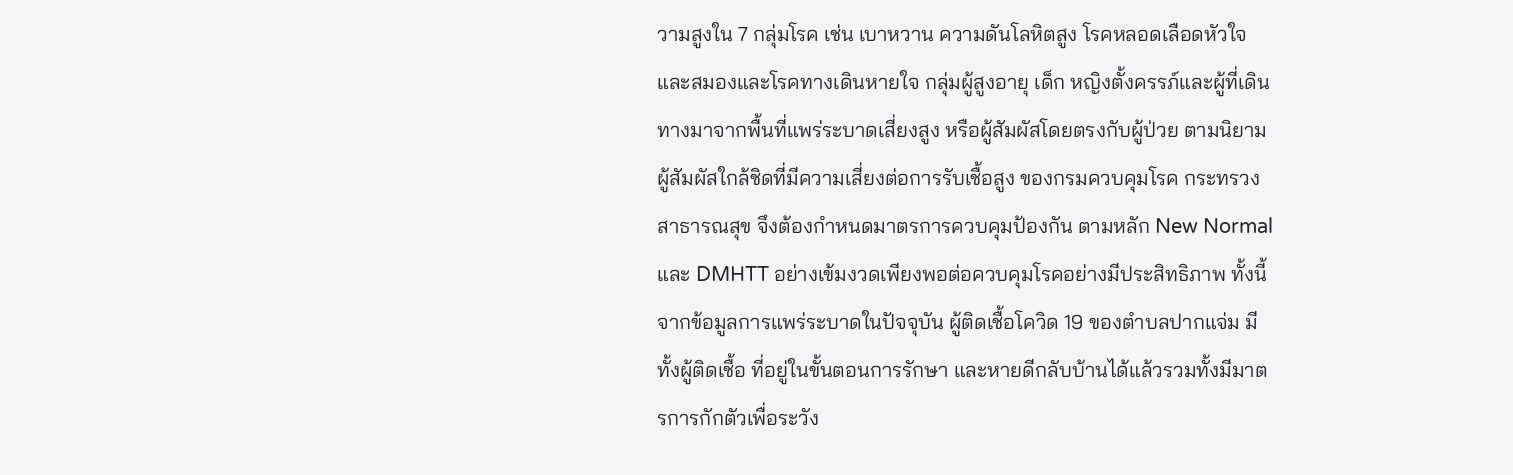วามสูงใน 7 กลุ่มโรค เช่น เบาหวาน ความดันโลหิตสูง โรคหลอดเลือดหัวใจและสมองและโรคทางเดินหายใจ กลุ่มผู้สูงอายุ เด็ก หญิงตั้งครรภ์และผู้ที่เดินทางมาจากพื้นที่แพร่ระบาดเสี่ยงสูง หรือผู้สัมผัสโดยตรงกับผู้ป่วย ตามนิยามผู้สัมผัสใกล้ชิดที่มีความเสี่ยงต่อการรับเชื้อสูง ของกรมควบคุมโรค กระทรวงสาธารณสุข จึงต้องกำหนดมาตรการควบคุมป้องกัน ตามหลัก New Normal และ DMHTT อย่างเข้มงวดเพียงพอต่อควบคุมโรคอย่างมีประสิทธิภาพ ทั้งนี้จากข้อมูลการแพร่ระบาดในปัจจุบัน ผู้ติดเชื้อโควิด 19 ของตำบลปากแจ่ม มีทั้งผู้ติดเชื้อ ที่อยู่ในขั้นตอนการรักษา และหายดีกลับบ้านได้แล้วรวมทั้งมีมาตรการกักตัวเพื่อระวัง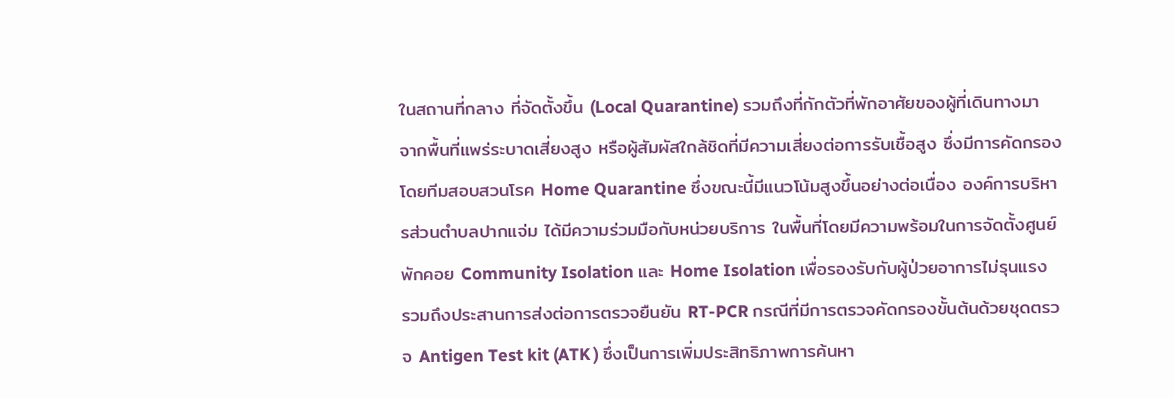ในสถานที่กลาง ที่จัดตั้งขึ้น (Local Quarantine) รวมถึงที่กักตัวที่พักอาศัยของผู้ที่เดินทางมาจากพื้นที่แพร่ระบาดเสี่ยงสูง หรือผู้สัมผัสใกล้ชิดที่มีความเสี่ยงต่อการรับเชื้อสูง ซึ่งมีการคัดกรองโดยทีมสอบสวนโรค Home Quarantine ซึ่งขณะนี้มีแนวโน้มสูงขึ้นอย่างต่อเนื่อง องค์การบริหารส่วนตำบลปากแจ่ม ได้มีความร่วมมือกับหน่วยบริการ ในพื้นที่โดยมีความพร้อมในการจัดตั้งศูนย์พักคอย Community Isolation และ Home Isolation เพื่อรองรับกับผู้ป่วยอาการไม่รุนแรง รวมถึงประสานการส่งต่อการตรวจยืนยัน RT-PCR กรณีที่มีการตรวจคัดกรองขั้นต้นด้วยชุดตรวจ Antigen Test kit (ATK ) ซึ่งเป็นการเพิ่มประสิทธิภาพการค้นหา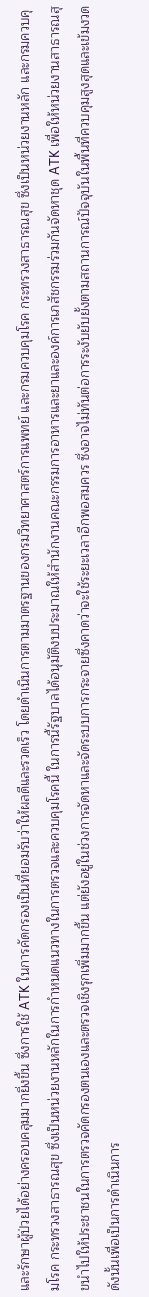และรักษาผู้ป่วยได้อย่างครอบคลุมมากยิ่งขึ้น ซึ่งการใช้ ATK ในการคัดกรองเป็นที่ยอมรับว่าให้ผลดีและรวดเร็ว โดยดำเนินการตามมาตรฐานของกรมวิทยาศาสตร์การแพทย์ และกรมควบคุมโรค กระทรวงสาธารณสุข ซึ่งเป็นหน่วยงานหลัก และกรมควบคุมโรค กระทรวงสาธารณสุข ซึ่งเป็นหน่วยงานหลักในการกำหนดแนวทางในการตรวจและควบคุมโรคนี้ ในการนี้รัฐบาลได้อนุมัติงบประมาณให้สำนักงานคณะกรรมการอาหารและยาและองค์การเภสัชกรรมร่วมกันจัดหาชุด ATK เพื่อให้หน่วยงานสาธารณสุขนำไปให้ประชาชนในการตรวจคัดกรองตนเองและตรวจเชิงรุกเพิ่มมากขึ้น แต่ยังอยู่ในช่วงการจัดหาและจัดระบบการกระจายซึ่งคาดว่าจะใช้ระยะเวลาอีกพอสมควร ซึ่งอาจไม่ทันต่อการระงับยับยั้งตามสถานการณ์ปัจจุบันในพื้นที่ควบคุมสูงสุดและเข้มงวด ดังนั้นเพื่อเป็นการดำเนินการ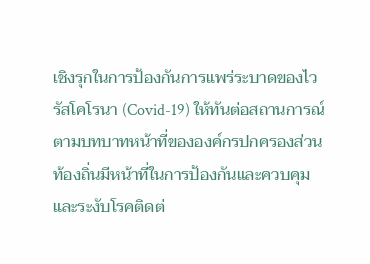เชิงรุกในการป้องกันการแพร่ระบาดของไวรัสโคโรนา (Covid-19) ให้ทันต่อสถานการณ์ ตามบทบาทหน้าที่ขององค์กรปกครองส่วนท้องถิ่นมีหน้าที่ในการป้องกันและควบคุมและระงับโรคติดต่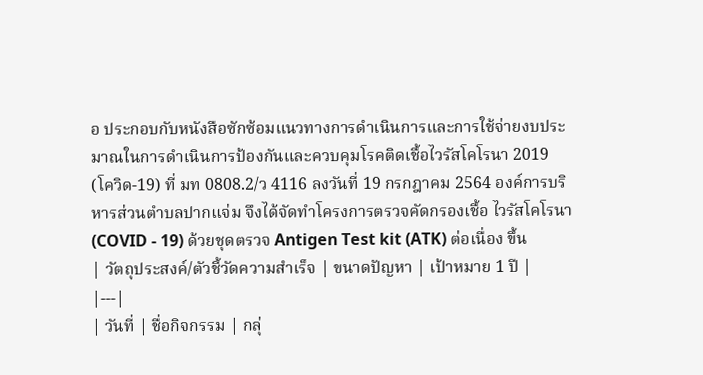อ ประกอบกับหนังสือซักซ้อมแนวทางการดำเนินการและการใช้จ่ายงบประมาณในการดำเนินการป้องกันและควบคุมโรคติดเชื้อไวรัสโคโรนา 2019 (โควิด-19) ที่ มท 0808.2/ว 4116 ลงวันที่ 19 กรกฎาคม 2564 องค์การบริหารส่วนตำบลปากแจ่ม จึงได้จัดทำโครงการตรวจคัดกรองเชื้อ ไวรัสโคโรนา (COVID - 19) ด้วยชุดตรวจ Antigen Test kit (ATK) ต่อเนื่อง ขึ้น
| วัตถุประสงค์/ตัวชี้วัดความสำเร็จ | ขนาดปัญหา | เป้าหมาย 1 ปี |
|---|
| วันที่ | ชื่อกิจกรรม | กลุ่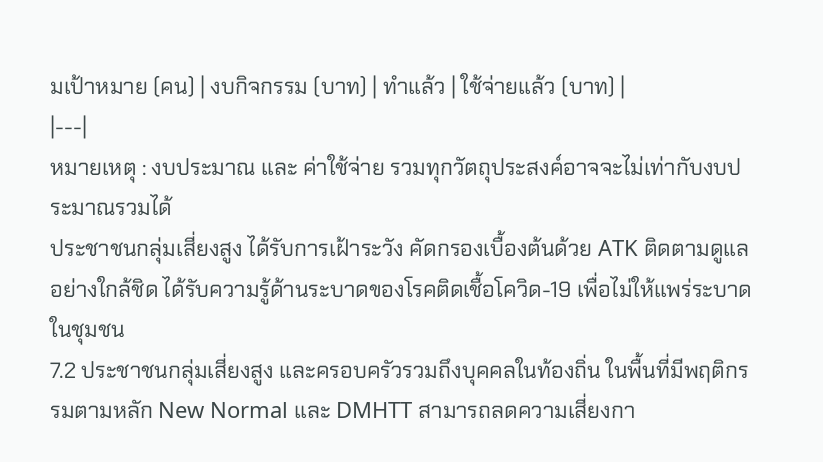มเป้าหมาย (คน) | งบกิจกรรม (บาท) | ทำแล้ว | ใช้จ่ายแล้ว (บาท) |
|---|
หมายเหตุ : งบประมาณ และ ค่าใช้จ่าย รวมทุกวัตถุประสงค์อาจจะไม่เท่ากับงบประมาณรวมได้
ประชาชนกลุ่มเสี่ยงสูง ได้รับการเฝ้าระวัง คัดกรองเบื้องต้นด้วย ATK ติดตามดูแลอย่างใกล้ชิด ได้รับความรู้ด้านระบาดของโรคติดเชื้อโควิด-19 เพื่อไม่ให้แพร่ระบาดในชุมชน
7.2 ประชาชนกลุ่มเสี่ยงสูง และครอบครัวรวมถึงบุคคลในท้องถิ่น ในพื้นที่มีพฤติกรรมตามหลัก New Normal และ DMHTT สามารถลดความเสี่ยงกา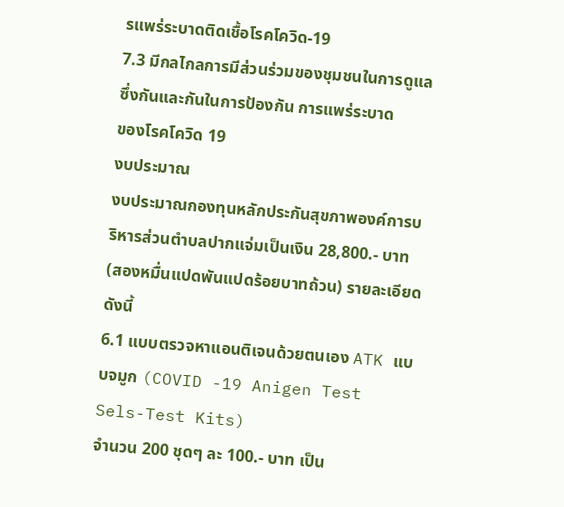รแพร่ระบาดติดเชื้อโรคโควิด-19
7.3 มีกลไกลการมีส่วนร่วมของชุมชนในการดูแลซึ่งกันและกันในการป้องกัน การแพร่ระบาด
ของโรคโควิด 19
งบประมาณ
งบประมาณกองทุนหลักประกันสุขภาพองค์การบริหารส่วนตำบลปากแจ่มเป็นเงิน 28,800.- บาท (สองหมื่นแปดพันแปดร้อยบาทถ้วน) รายละเอียด ดังนี้
6.1 แบบตรวจหาแอนติเจนด้วยตนเอง ATK แบบจมูก (COVID -19 Anigen Test Sels-Test Kits)
จำนวน 200 ชุดๆ ละ 100.- บาท เป็น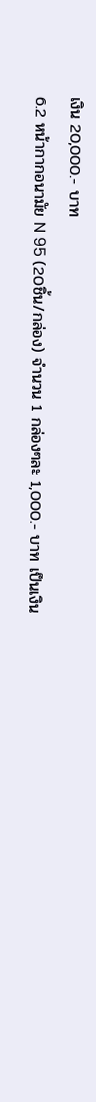เงิน 20,000.- บาท
6.2 หน้ากากอนามัย N 95 (20ชิ้น/กล่อง) จำนวน 1 กล่องๆละ 1,000.- บาท เป็นเงิน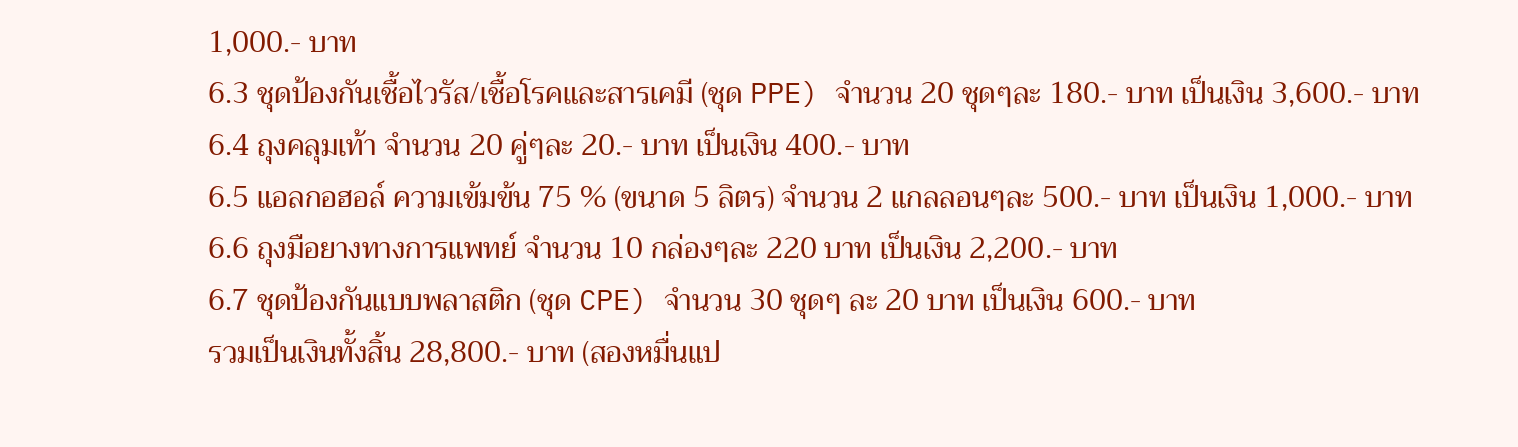1,000.- บาท
6.3 ชุดป้องกันเชื้อไวรัส/เชื้อโรคและสารเคมี (ชุด PPE) จำนวน 20 ชุดๆละ 180.- บาท เป็นเงิน 3,600.- บาท
6.4 ถุงคลุมเท้า จำนวน 20 คู่ๆละ 20.- บาท เป็นเงิน 400.- บาท
6.5 แอลกอฮอล์ ความเข้มข้น 75 % (ขนาด 5 ลิตร) จำนวน 2 แกลลอนๆละ 500.- บาท เป็นเงิน 1,000.- บาท
6.6 ถุงมือยางทางการแพทย์ จำนวน 10 กล่องๆละ 220 บาท เป็นเงิน 2,200.- บาท
6.7 ชุดป้องกันแบบพลาสติก (ชุด CPE) จำนวน 30 ชุดๆ ละ 20 บาท เป็นเงิน 600.- บาท
รวมเป็นเงินทั้งสิ้น 28,800.- บาท (สองหมื่นแป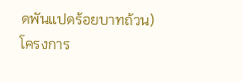ดพันแปดร้อยบาทถ้วน)
โครงการ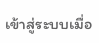เข้าสู่ระบบเมื่อ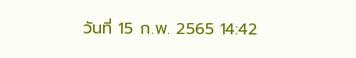วันที่ 15 ก.พ. 2565 14:42